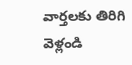వార్తలకు తిరిగి వెళ్లండి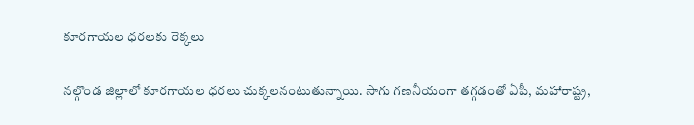కూరగాయల ధరలకు రెక్కలు

నల్గొండ జిల్లాలో కూరగాయల ధరలు చుక్కలనంటుతున్నాయి. సాగు గణనీయంగా తగ్గడంతో ఏపీ, మహారాష్ట్ర,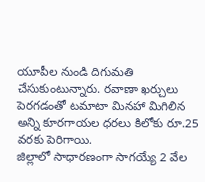యూపీల నుండి దిగుమతి చేసుకుంటున్నారు. రవాణా ఖర్చులు పెరగడంతో టమాటా మినహా మిగిలిన అన్ని కూరగాయల ధరలు కిలోకు రూ.25 వరకు పెరిగాయి.
జిల్లాలో సాధారణంగా సాగయ్యే 2 వేల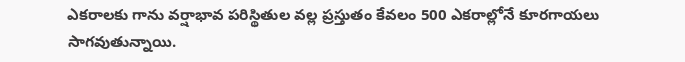ఎకరాలకు గాను వర్షాభావ పరిస్థితుల వల్ల ప్రస్తుతం కేవలం 500 ఎకరాల్లోనే కూరగాయలు సాగవుతున్నాయి.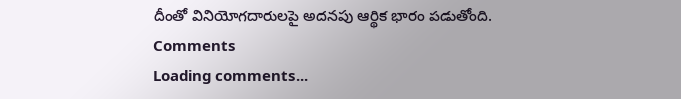దీంతో వినియోగదారులపై అదనపు ఆర్థిక భారం పడుతోంది.
Comments
Loading comments...